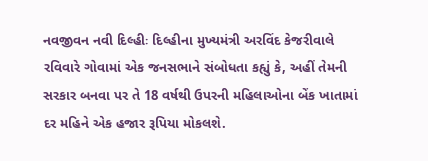નવજીવન નવી દિલ્હીઃ દિલ્હીના મુખ્યમંત્રી અરવિંદ કેજરીવાલે રવિવારે ગોવામાં એક જનસભાને સંબોધતા કહ્યું કે, અહીં તેમની સરકાર બનવા પર તે 18 વર્ષથી ઉપરની મહિલાઓના બેંક ખાતામાં દર મહિને એક હજાર રૂપિયા મોકલશે.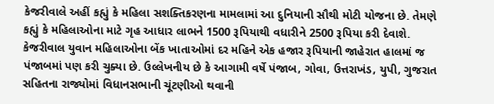કેજરીવાલે અહીં કહ્યું કે મહિલા સશક્તિકરણના મામલામાં આ દુનિયાની સૌથી મોટી યોજના છે. તેમણે કહ્યું કે મહિલાઓના માટે ગૃહ આધાર લાભને 1500 રૂપિયાથી વધારીને 2500 રૂપિયા કરી દેવાશે.
કેજરીવાલ યુવાન મહિલાઓના બેંક ખાતાઓમાં દર મહિને એક હજાર રૂપિયાની જાહેરાત હાલમાં જ પંજાબમાં પણ કરી ચુક્યા છે. ઉલ્લેખનીય છે કે આગામી વર્ષે પંજાબ, ગોવા, ઉત્તરાખંડ, યુપી, ગુજરાત સહિતના રાજ્યોમાં વિધાનસભાની ચૂંટણીઓ થવાની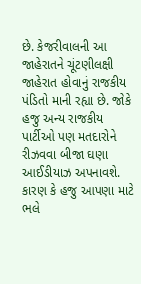છે. કેજરીવાલની આ જાહેરાતને ચૂંટણીલક્ષી જાહેરાત હોવાનું રાજકીય પંડિતો માની રહ્યા છે. જોકે હજુ અન્ય રાજકીય પાર્ટીઓ પણ મતદારોને રીઝવવા બીજા ઘણા આઈડીયાઝ અપનાવશે. કારણ કે હજુ આપણા માટે ભલે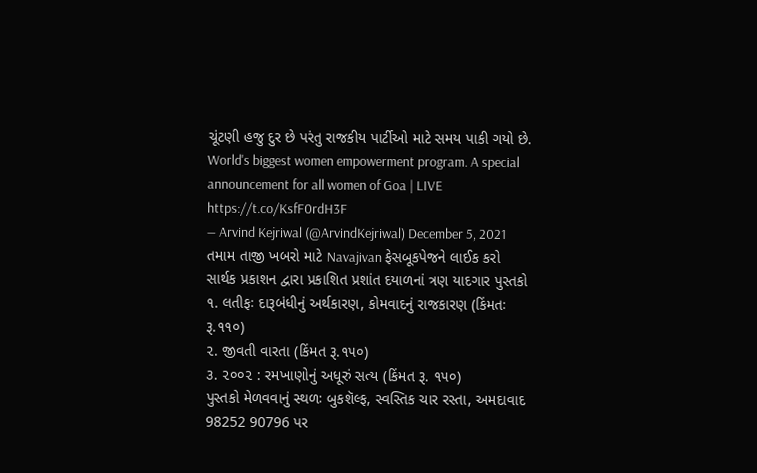ચૂંટણી હજુ દુર છે પરંતુ રાજકીય પાર્ટીઓ માટે સમય પાકી ગયો છે.
World's biggest women empowerment program. A special announcement for all women of Goa | LIVE https://t.co/KsfF0rdH3F
— Arvind Kejriwal (@ArvindKejriwal) December 5, 2021
તમામ તાજી ખબરો માટે Navajivan ફેસબૂકપેજને લાઈક કરો
સાર્થક પ્રકાશન દ્વારા પ્રકાશિત પ્રશાંત દયાળનાં ત્રણ યાદગાર પુસ્તકો
૧. લતીફઃ દારૂબંધીનું અર્થકારણ, કોમવાદનું રાજકારણ (કિંમતઃ રૂ.૧૧૦)
૨. જીવતી વારતા (કિંમત રૂ.૧૫૦)
૩. ૨૦૦૨ : રમખાણોનું અધૂરું સત્ય (કિંમત રૂ. ૧૫૦)
પુસ્તકો મેળવવાનું સ્થળઃ બુકશૅલ્ફ, સ્વસ્તિક ચાર રસ્તા, અમદાવાદ
98252 90796 પર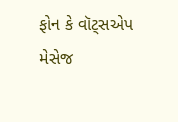ફોન કે વૉટ્સએપ મેસેજ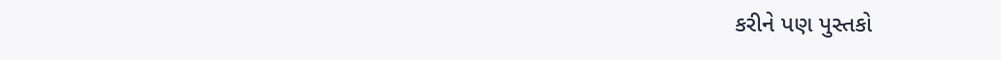કરીને પણ પુસ્તકો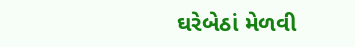ઘરેબેઠાં મેળવી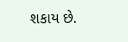શકાય છે.